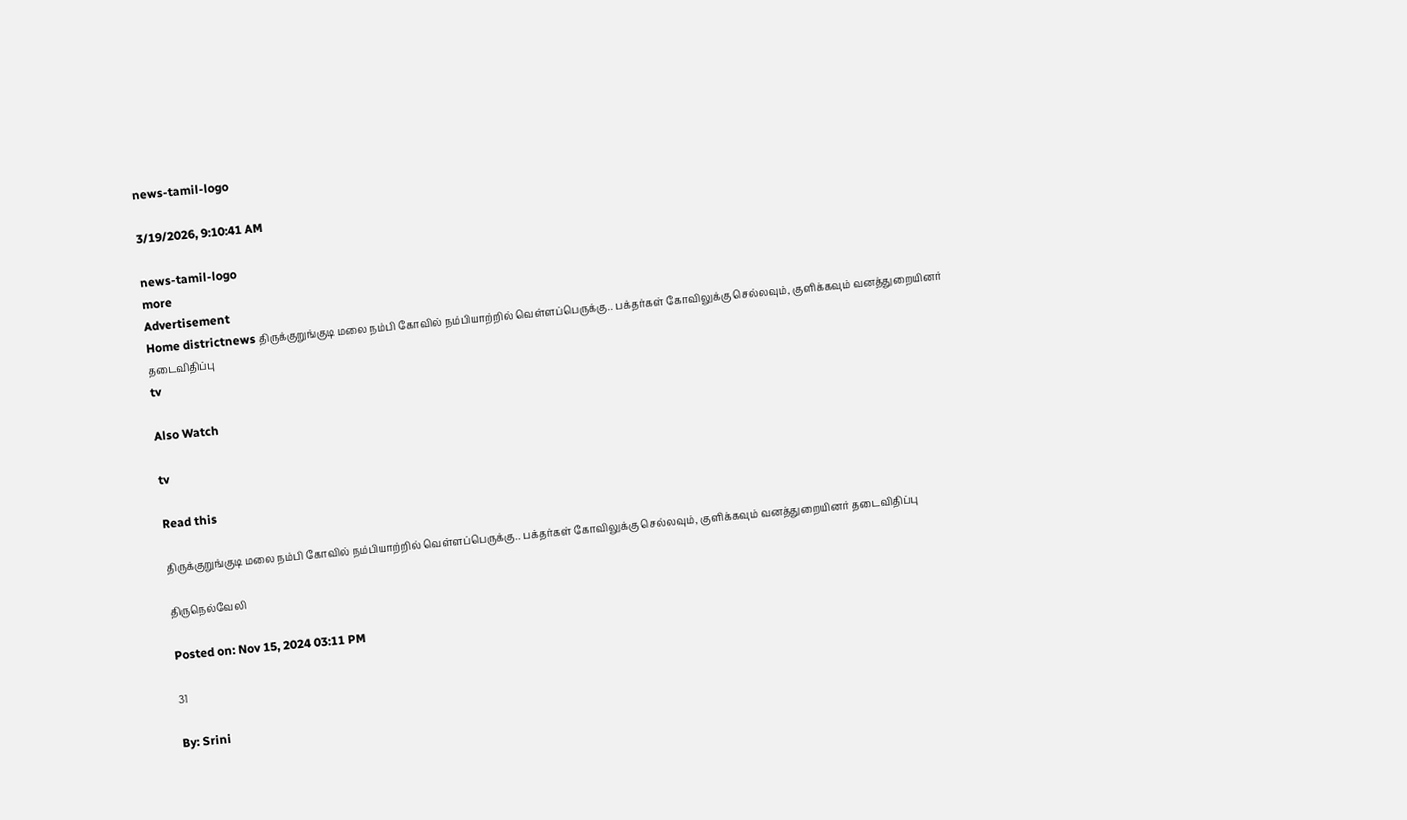news-tamil-logo

3/19/2026, 9:10:41 AM

news-tamil-logo
more
Advertisement
Home districtnews திருக்குறுங்குடி மலை நம்பி கோவில் நம்பியாற்றில் வெள்ளப்பெருக்கு.. பக்தர்கள் கோவிலுக்கு செல்லவும், குளிக்கவும் வனத்துறையினர் தடைவிதிப்பு
tv

Also Watch

tv

Read this

திருக்குறுங்குடி மலை நம்பி கோவில் நம்பியாற்றில் வெள்ளப்பெருக்கு.. பக்தர்கள் கோவிலுக்கு செல்லவும், குளிக்கவும் வனத்துறையினர் தடைவிதிப்பு

திருநெல்வேலி

Posted on: Nov 15, 2024 03:11 PM

31

By: Srini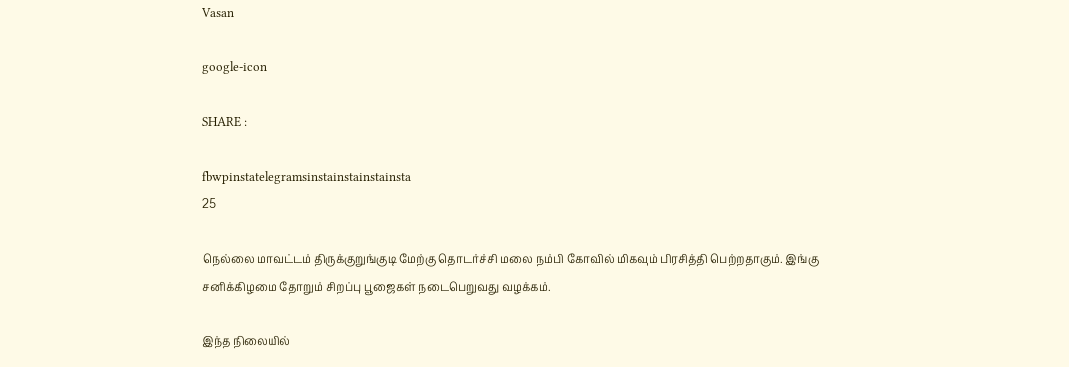Vasan

google-icon

SHARE :

fbwpinstatelegramsinstainstainstainsta
25

நெல்லை மாவட்டம் திருக்குறுங்குடி மேற்கு தொடர்ச்சி மலை நம்பி கோவில் மிகவும் பிரசித்தி பெற்றதாகும். இங்கு சனிக்கிழமை தோறும் சிறப்பு பூஜைகள் நடைபெறுவது வழக்கம்.

இந்த நிலையில்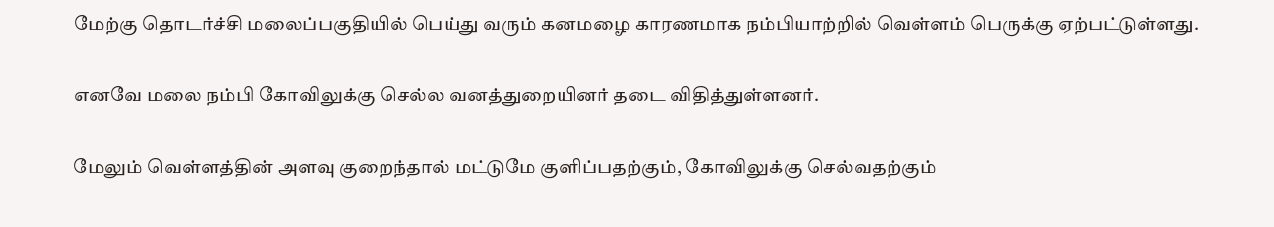மேற்கு தொடர்ச்சி மலைப்பகுதியில் பெய்து வரும் கனமழை காரணமாக நம்பியாற்றில் வெள்ளம் பெருக்கு ஏற்பட்டுள்ளது.

எனவே மலை நம்பி கோவிலுக்கு செல்ல வனத்துறையினர் தடை விதித்துள்ளனர்.

மேலும் வெள்ளத்தின் அளவு குறைந்தால் மட்டுமே குளிப்பதற்கும், கோவிலுக்கு செல்வதற்கும்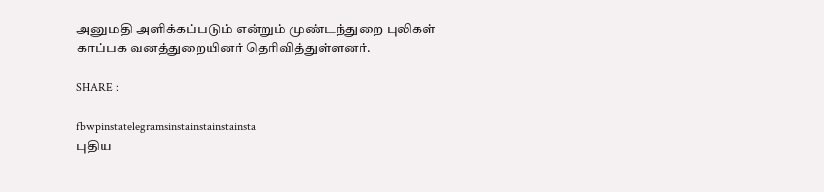அனுமதி அளிக்கப்படும் என்றும் முண்டந்துறை புலிகள் காப்பக வனத்துறையினர் தெரிவித்துள்ளனர்.

SHARE :

fbwpinstatelegramsinstainstainstainsta
புதிய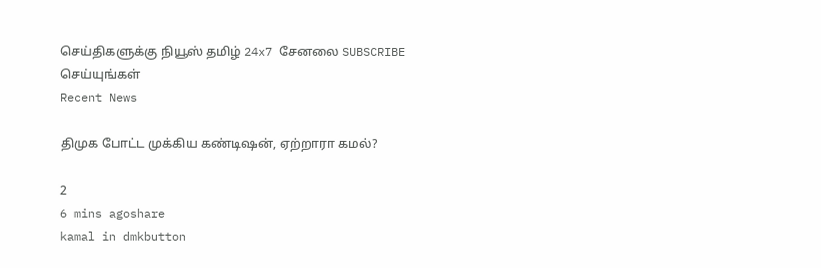செய்திகளுக்கு நியூஸ் தமிழ் 24x7 சேனலை SUBSCRIBE செய்யுங்கள்
Recent News

திமுக போட்ட முக்கிய கண்டிஷன், ஏற்றாரா கமல்?

2
6 mins agoshare
kamal in dmkbutton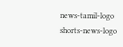news-tamil-logo
shorts-news-logo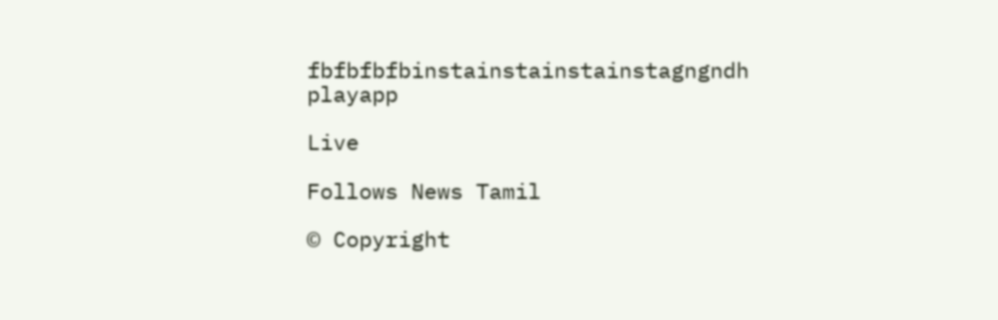fbfbfbfbinstainstainstainstagngndh
playapp

Live

Follows News Tamil

© Copyright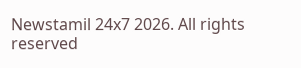Newstamil 24x7 2026. All rights reserved